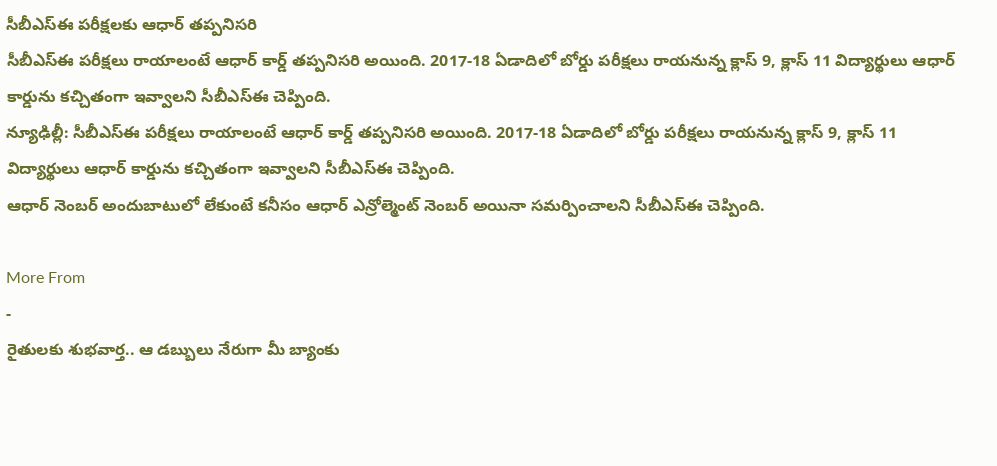సీబీఎస్ఈ పరీక్షలకు ఆధార్ తప్పనిసరి
సీబీఎస్ఈ పరీక్షలు రాయాలంటే ఆధార్ కార్డ్ తప్పనిసరి అయింది. 2017-18 ఏడాదిలో బోర్డు పరీక్షలు రాయనున్న క్లాస్ 9, క్లాస్ 11 విద్యార్థులు ఆధార్ కార్డును కచ్చితంగా ఇవ్వాలని సీబీఎస్ఈ చెప్పింది.
న్యూఢిల్లీ: సీబీఎస్ఈ పరీక్షలు రాయాలంటే ఆధార్ కార్డ్ తప్పనిసరి అయింది. 2017-18 ఏడాదిలో బోర్డు పరీక్షలు రాయనున్న క్లాస్ 9, క్లాస్ 11 విద్యార్థులు ఆధార్ కార్డును కచ్చితంగా ఇవ్వాలని సీబీఎస్ఈ చెప్పింది.
ఆధార్ నెంబర్ అందుబాటులో లేకుంటే కనీసం ఆధార్ ఎన్రోల్మెంట్ నెంబర్ అయినా సమర్పించాలని సీబీఎస్ఈ చెప్పింది.

More From
-
రైతులకు శుభవార్త.. ఆ డబ్బులు నేరుగా మీ బ్యాంకు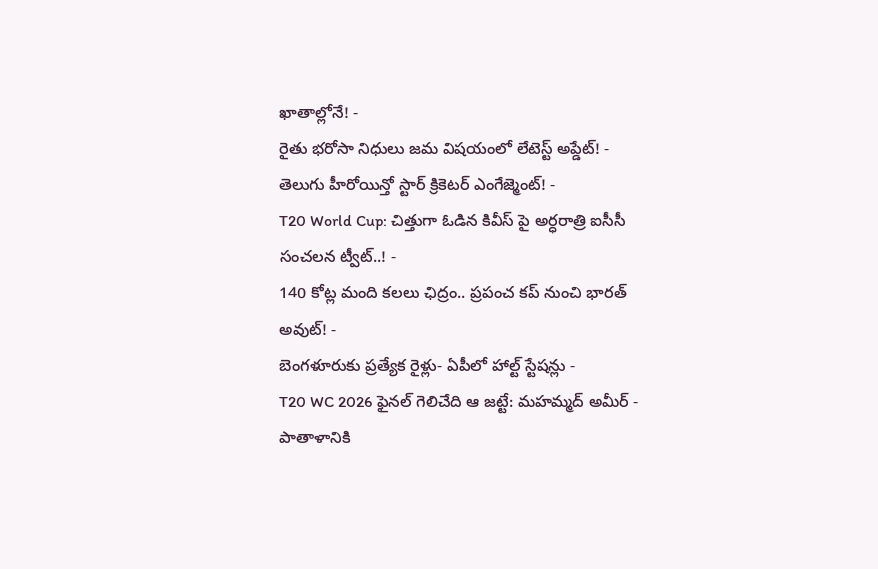ఖాతాల్లోనే! -
రైతు భరోసా నిధులు జమ విషయంలో లేటెస్ట్ అప్డేట్! -
తెలుగు హీరోయిన్తో స్టార్ క్రికెటర్ ఎంగేజ్మెంట్! -
T20 World Cup: చిత్తుగా ఓడిన కివీస్ పై అర్ధరాత్రి ఐసీసీ సంచలన ట్వీట్..! -
140 కోట్ల మంది కలలు ఛిద్రం.. ప్రపంచ కప్ నుంచి భారత్ అవుట్! -
బెంగళూరుకు ప్రత్యేక రైళ్లు- ఏపీలో హాల్ట్ స్టేషన్లు -
T20 WC 2026 ఫైనల్ గెలిచేది ఆ జట్టే: మహమ్మద్ అమీర్ -
పాతాళానికి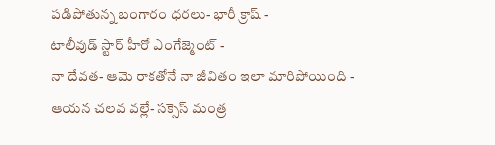పడిపోతున్న బంగారం ధరలు- భారీ క్రాష్ -
టాలీవుడ్ స్టార్ హీరో ఎంగేజ్మెంట్ -
నా దేవత- ఆమె రాకతోనే నా జీవితం ఇలా మారిపోయింది -
ఆయన చలవ వల్లే- సక్సెస్ మంత్ర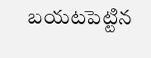బయటపెట్టిన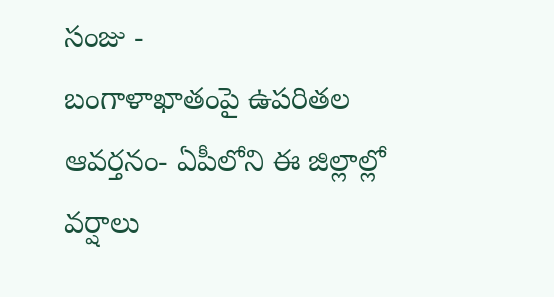సంజు -
బంగాళాఖాతంపై ఉపరితల ఆవర్తనం- ఏపీలోని ఈ జిల్లాల్లో వర్షాలు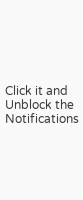Click it and Unblock the Notifications